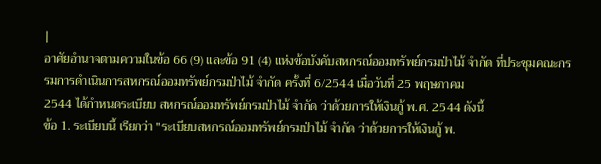|
อาศัยอำนาจตามความในข้อ 66 (9) และข้อ 91 (4) แห่งข้อบังคับสหกรณ์ออมทรัพย์กรมป่าไม้ จำกัด ที่ประชุมคณะกรรมการดำเนินการสหกรณ์ออมทรัพย์กรมป่าไม้ จำกัด ครั้งที่ 6/2544 เมื่อวันที่ 25 พฤษภาคม
2544 ได้กำหนดระเบียบ สหกรณ์ออมทรัพย์กรมป่าไม้ จำกัด ว่าด้วยการให้เงินกู้ พ.ศ. 2544 ดังนี้
ข้อ 1. ระเบียบนี้ เรียกว่า "ระเบียบสหกรณ์ออมทรัพย์กรมป่าไม้ จำกัด ว่าด้วยการให้เงินกู้ พ.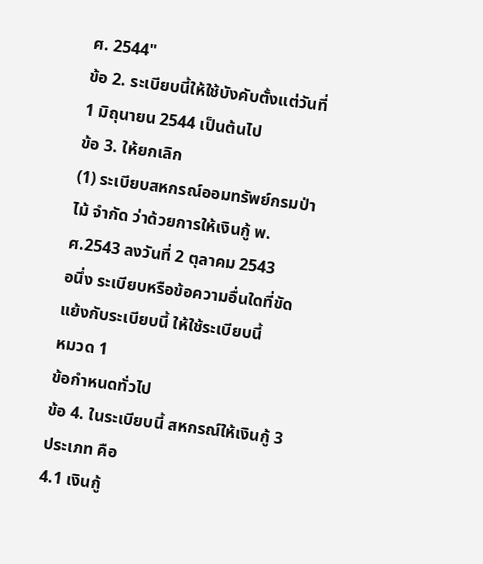ศ. 2544"
ข้อ 2. ระเบียบนี้ให้ใช้บังคับตั้งแต่วันที่ 1 มิถุนายน 2544 เป็นต้นไป
ข้อ 3. ให้ยกเลิก
(1) ระเบียบสหกรณ์ออมทรัพย์กรมป่าไม้ จำกัด ว่าด้วยการให้เงินกู้ พ.ศ.2543 ลงวันที่ 2 ตุลาคม 2543
อนึ่ง ระเบียบหรือข้อความอื่นใดที่ขัดแย้งกับระเบียบนี้ ให้ใช้ระเบียบนี้
หมวด 1
ข้อกำหนดทั่วไป
ข้อ 4. ในระเบียบนี้ สหกรณ์ให้เงินกู้ 3 ประเภท คือ
4.1 เงินกู้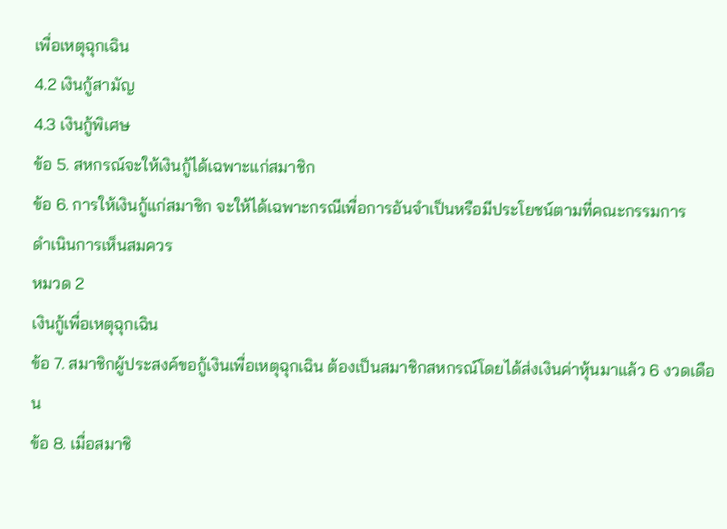เพื่อเหตุฉุกเฉิน
4.2 เงินกู้สามัญ
4.3 เงินกู้พิเศษ
ข้อ 5. สหกรณ์จะให้เงินกู้ได้เฉพาะแก่สมาชิก
ข้อ 6. การให้เงินกู้แก่สมาชิก จะให้ได้เฉพาะกรณีเพื่อการอันจำเป็นหรือมีประโยชน์ตามที่คณะกรรมการ
ดำเนินการเห็นสมควร
หมวด 2
เงินกู้เพื่อเหตุฉุกเฉิน
ข้อ 7. สมาชิกผู้ประสงค์ขอกู้เงินเพื่อเหตุฉุกเฉิน ต้องเป็นสมาชิกสหกรณ์โดยได้ส่งเงินค่าหุ้นมาแล้ว 6 งวดเดือน
ข้อ 8. เมื่อสมาชิ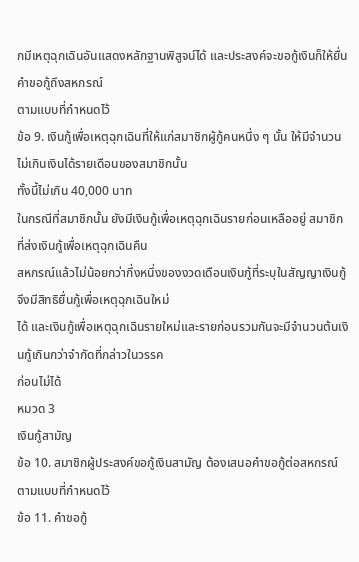กมีเหตุฉุกเฉินอันแสดงหลักฐานพิสูจน์ได้ และประสงค์จะขอกู้เงินก็ให้ยื่นคำขอกู้ถึงสหกรณ์
ตามแบบที่กำหนดไว้
ข้อ 9. เงินกู้เพื่อเหตุฉุกเฉินที่ให้แก่สมาชิกผู้กู้คนหนึ่ง ๆ นั้น ให้มีจำนวนไม่เกินเงินได้รายเดือนของสมาชิกนั้น
ทั้งนี้ไม่เกิน 40,000 บาท
ในกรณีที่สมาชิกนั้น ยังมีเงินกู้เพื่อเหตุฉุกเฉินรายก่อนเหลืออยู่ สมาชิกที่ส่งเงินกู้เพื่อเหตุฉุกเฉินคืน
สหกรณ์แล้วไม่น้อยกว่ากึ่งหนึ่งของงวดเดือนเงินกู้ที่ระบุในสัญญาเงินกู้จึงมีสิทธิยื่นกู้เพื่อเหตุฉุกเฉินใหม่
ได้ และเงินกู้เพื่อเหตุฉุกเฉินรายใหม่และรายก่อนรวมกันจะมีจำนวนต้นเงินกู้เกินกว่าจำกัดที่กล่าวในวรรค
ก่อนไม่ได้
หมวด 3
เงินกู้สามัญ
ข้อ 10. สมาชิกผู้ประสงค์ขอกู้เงินสามัญ ต้องเสนอคำขอกู้ต่อสหกรณ์ตามแบบที่กำหนดไว้
ข้อ 11. คำขอกู้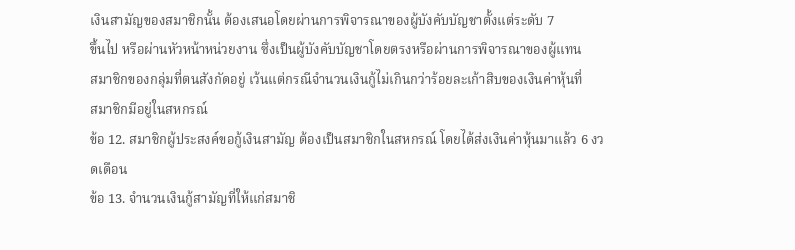เงินสามัญของสมาชิกนั้น ต้องเสนอโดยผ่านการพิจารณาของผู้บังคับบัญชาตั้งแต่ระดับ 7
ขึ้นไป หรือผ่านหัวหน้าหน่วยงาน ซึ่งเป็นผู้บังคับบัญชาโดยตรงหรือผ่านการพิจารณาของผู้แทน
สมาชิกของกลุ่มที่ตนสังกัดอยู่ เว้นแต่กรณีจำนวนเงินกู้ไม่เกินกว่าร้อยละเก้าสิบของเงินค่าหุ้นที่
สมาชิกมีอยู่ในสหกรณ์
ข้อ 12. สมาชิกผู้ประสงค์ขอกู้เงินสามัญ ต้องเป็นสมาชิกในสหกรณ์ โดยได้ส่งเงินค่าหุ้นมาแล้ว 6 งวดเดือน
ข้อ 13. จำนวนเงินกู้สามัญที่ให้แก่สมาชิ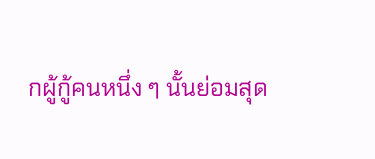กผู้กู้คนหนึ่ง ๆ นั้นย่อมสุด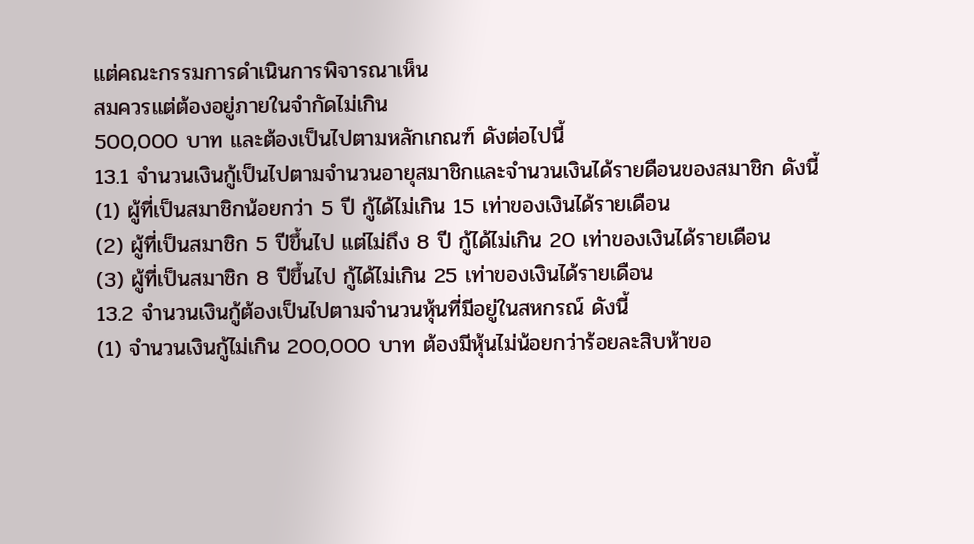แต่คณะกรรมการดำเนินการพิจารณาเห็น
สมควรแต่ต้องอยู่ภายในจำกัดไม่เกิน
500,000 บาท และต้องเป็นไปตามหลักเกณฑ์ ดังต่อไปนี้
13.1 จำนวนเงินกู้เป็นไปตามจำนวนอายุสมาชิกและจำนวนเงินได้รายดือนของสมาชิก ดังนี้
(1) ผู้ที่เป็นสมาชิกน้อยกว่า 5 ปี กู้ได้ไม่เกิน 15 เท่าของเงินได้รายเดือน
(2) ผู้ที่เป็นสมาชิก 5 ปีขึ้นไป แต่ไม่ถึง 8 ปี กู้ได้ไม่เกิน 20 เท่าของเงินได้รายเดือน
(3) ผู้ที่เป็นสมาชิก 8 ปีขึ้นไป กู้ได้ไม่เกิน 25 เท่าของเงินได้รายเดือน
13.2 จำนวนเงินกู้ต้องเป็นไปตามจำนวนหุ้นที่มีอยู่ในสหกรณ์ ดังนี้
(1) จำนวนเงินกู้ไม่เกิน 200,000 บาท ต้องมีหุ้นไม่น้อยกว่าร้อยละสิบห้าขอ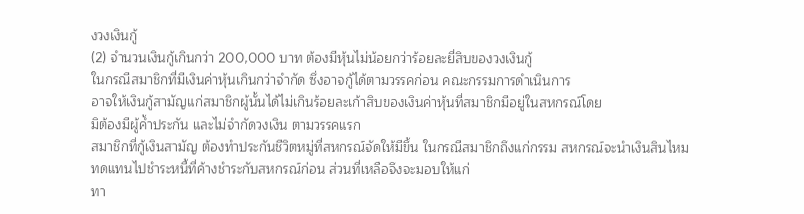งวงเงินกู้
(2) จำนวนเงินกู้เกินกว่า 200,000 บาท ต้องมีหุ้นไม่น้อยกว่าร้อยละยี่สิบของวงเงินกู้
ในกรณีสมาชิกที่มีเงินค่าหุ้นเกินกว่าจำกัด ซึ่งอาจกู้ได้ตามวรรคก่อน คณะกรรมการดำเนินการ
อาจให้เงินกู้สามัญแก่สมาชิกผู้นั้นได้ไม่เกินร้อยละเก้าสิบของเงินค่าหุ้นที่สมาชิกมีอยู่ในสหกรณ์โดย
มิต้องมีผู้ค้ำประกัน และไม่จำกัดวงเงิน ตามวรรคแรก
สมาชิกที่กู้เงินสามัญ ต้องทำประกันชีวิตหมู่ที่สหกรณ์จัดให้มีขึ้น ในกรณีสมาชิกถึงแก่กรรม สหกรณ์จะนำเงินสินไหมทดแทนไปชำระหนี้ที่ค้างชำระกับสหกรณ์ก่อน ส่วนที่เหลือจึงจะมอบให้แก่
ทา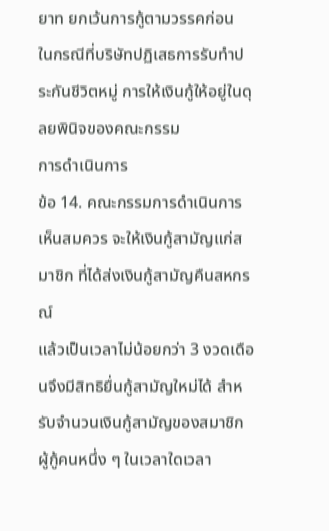ยาท ยกเว้นการกู้ตามวรรคก่อน
ในกรณีที่บริษัทปฏิเสธการรับทำประกันชีวิตหมู่ การให้เงินกู้ให้อยู่ในดุลยพินิจของคณะกรรม
การดำเนินการ
ข้อ 14. คณะกรรมการดำเนินการเห็นสมควร จะให้เงินกู้สามัญแก่สมาชิก ที่ได้ส่งเงินกู้สามัญคืนสหกรณ์
แล้วเป็นเวลาไม่น้อยกว่า 3 งวดเดือนจึงมีสิทธิยื่นกู้สามัญใหม่ได้ สำหรับจำนวนเงินกู้สามัญของสมาชิก
ผู้กู้คนหนึ่ง ๆ ในเวลาใดเวลา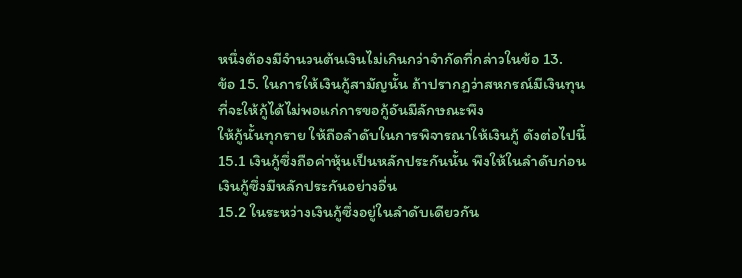หนึ่งต้องมีจำนวนต้นเงินไม่เกินกว่าจำกัดที่กล่าวในข้อ 13.
ข้อ 15. ในการให้เงินกู้สามัญนั้น ถ้าปรากฏว่าสหกรณ์มีเงินทุนที่จะให้กู้ได้ไม่พอแก่การขอกู้อันมีลักษณะพึง
ให้กู้นั้นทุกราย ให้ถือลำดับในการพิจารณาให้เงินกู้ ดังต่อไปนี้
15.1 เงินกู้ซึ่งถือค่าหุ้นเป็นหลักประกันนั้น พึงให้ในลำดับก่อนเงินกู้ซึ่งมีหลักประกันอย่างอื่น
15.2 ในระหว่างเงินกู้ซึ่งอยู่ในลำดับเดียวกัน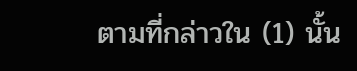ตามที่กล่าวใน (1) นั้น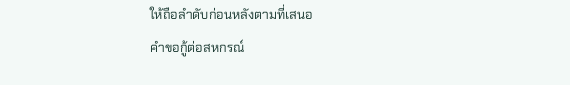ให้ถือลำดับก่อนหลังตามที่เสนอ
คำขอกู้ต่อสหกรณ์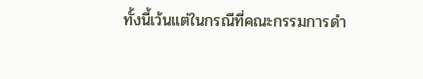ทั้งนี้เว้นแต่ในกรณีที่คณะกรรมการดำ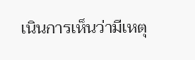เนินการเห็นว่ามีเหตุ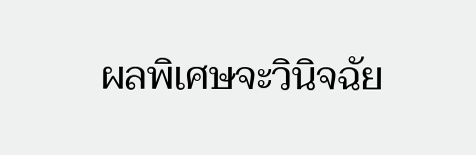ผลพิเศษจะวินิจฉัย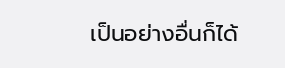เป็นอย่างอื่นก็ได้